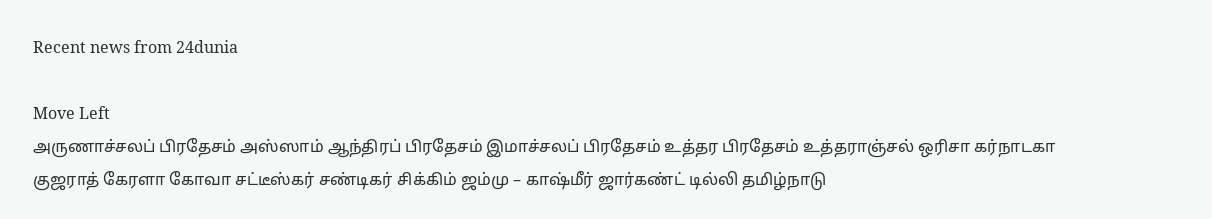Recent news from 24dunia

Move Left
அருணாச்சலப் பிரதேசம் அஸ்ஸாம் ஆந்திரப் பிரதேசம் இமாச்சலப் பிரதேசம் உத்தர பிரதேசம் உத்தராஞ்சல் ஒரிசா கர்நாடகா குஜராத் கேரளா கோவா சட்டீஸ்கர் சண்டிகர் சிக்கிம் ஜம்மு – காஷ்மீர் ஜார்கண்ட் டில்லி தமிழ்நாடு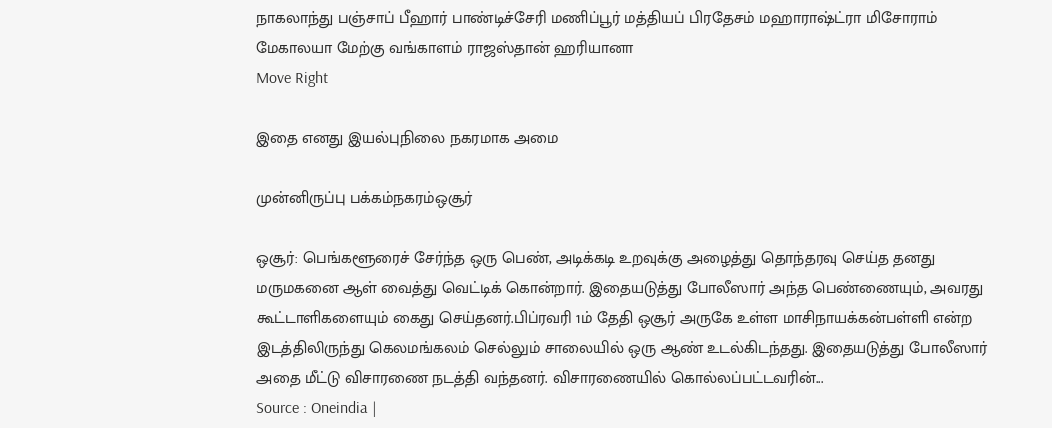நாகலாந்து பஞ்சாப் பீஹார் பாண்டிச்சேரி மணிப்பூர் மத்தியப் பிரதேசம் மஹாராஷ்ட்ரா மிசோராம் மேகாலயா மேற்கு வங்காளம் ராஜஸ்தான் ஹரியானா
Move Right

இதை எனது இயல்புநிலை நகரமாக அமை

முன்னிருப்பு பக்கம்நகரம்ஒசூர்

ஒசூர்: பெங்களூரைச் சேர்ந்த ஒரு பெண், அடிக்கடி உறவுக்கு அழைத்து தொந்தரவு செய்த தனது மருமகனை ஆள் வைத்து வெட்டிக் கொன்றார். இதையடுத்து போலீஸார் அந்த பெண்ணையும், அவரது கூட்டாளிகளையும் கைது செய்தனர்.பிப்ரவரி 1ம் தேதி ஒசூர் அருகே உள்ள மாசிநாயக்கன்பள்ளி என்ற இடத்திலிருந்து கெலமங்கலம் செல்லும் சாலையில் ஒரு ஆண் உடல்கிடந்தது. இதையடுத்து போலீஸார் அதை மீட்டு விசாரணை நடத்தி வந்தனர். விசாரணையில் கொல்லப்பட்டவரின்...
Source : Oneindia |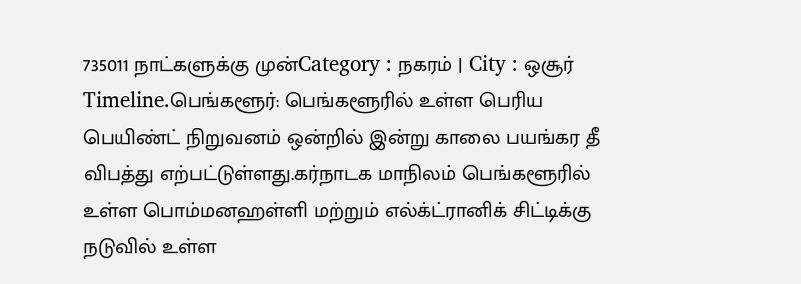735011 நாட்களுக்கு முன்Category : நகரம் | City : ஒசூர்
Timeline.பெங்களூர்: பெங்களூரில் உள்ள பெரிய பெயிண்ட் நிறுவனம் ஒன்றில் இன்று காலை பயங்கர தீ விபத்து எற்பட்டுள்ளது.கர்நாடக மாநிலம் பெங்களூரில் உள்ள பொம்மனஹள்ளி மற்றும் எல்க்ட்ரானிக் சிட்டிக்கு நடுவில் உள்ள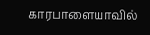காரபாளையாவில்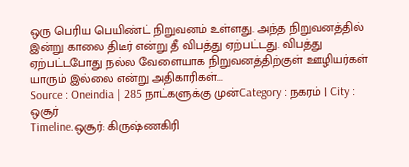ஒரு பெரிய பெயிண்ட் நிறுவனம் உள்ளது. அந்த நிறுவனத்தில் இன்று காலை திடீர் என்று தீ விபத்து ஏற்பட்டது. விபத்து ஏற்பட்டபோது நல்ல வேளையாக நிறுவனத்திற்குள் ஊழியர்கள் யாரும் இல்லை என்று அதிகாரிகள்...
Source : Oneindia | 285 நாட்களுக்கு முன்Category : நகரம் | City : ஒசூர்
Timeline.ஒசூர்: கிருஷ்ணகிரி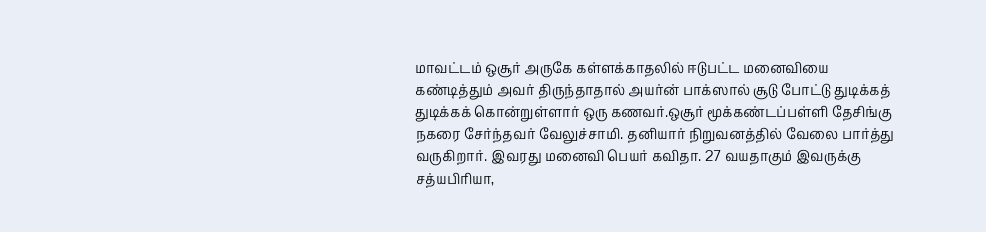மாவட்டம் ஒசூர் அருகே கள்ளக்காதலில் ஈடுபட்ட மனைவியை கண்டித்தும் அவர் திருந்தாதால் அயர்ன் பாக்ஸால் சூடு போட்டு துடிக்கத் துடிக்கக் கொன்றுள்ளார் ஒரு கணவர்.ஒசூர் மூக்கண்டப்பள்ளி தேசிங்கு நகரை சேர்ந்தவர் வேலுச்சாமி. தனியார் நிறுவனத்தில் வேலை பார்த்து வருகிறார். இவரது மனைவி பெயர் கவிதா. 27 வயதாகும் இவருக்கு சத்யபிரியா,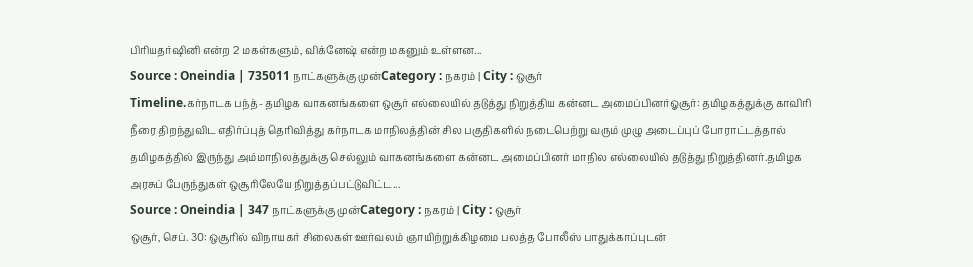பிரியதர்ஷினி என்ற 2 மகள்களும், விக்னேஷ் என்ற மகனும் உள்ளன...
Source : Oneindia | 735011 நாட்களுக்கு முன்Category : நகரம் | City : ஒசூர்
Timeline.கர்நாடக பந்த்- தமிழக வாகனங்களை ஒசூர் எல்லையில் தடுத்து நிறுத்திய கன்னட அமைப்பினர்ஓசூர்: தமிழகத்துக்கு காவிரி நீரை திறந்துவிட எதிர்ப்புத் தெரிவித்து கர்நாடக மாநிலத்தின் சில பகுதிகளில் நடைபெற்று வரும் முழு அடைப்புப் போராட்டத்தால் தமிழகத்தில் இருந்து அம்மாநிலத்துக்கு செல்லும் வாகனங்களை கன்னட அமைப்பினர் மாநில எல்லையில் தடுத்து நிறுத்தினர்.தமிழக அரசுப் பேருந்துகள் ஒசூரிலேயே நிறுத்தப்பட்டுவிட்ட...
Source : Oneindia | 347 நாட்களுக்கு முன்Category : நகரம் | City : ஒசூர்
ஒசூர், செப். 30: ஒசூரில் விநாயகர் சிலைகள் ஊர்வலம் ஞாயிற்றுக்கிழமை பலத்த போலீஸ் பாதுக்காப்புடன்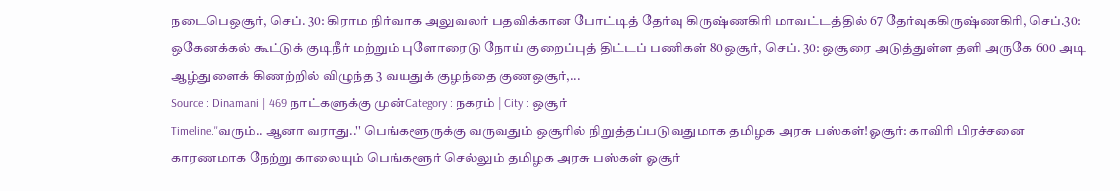நடைபெஒசூர், செப். 30: கிராம நிர்வாக அலுவலர் பதவிக்கான போட்டித் தேர்வு கிருஷ்ணகிரி மாவட்டத்தில் 67 தேர்வுககிருஷ்ணகிரி, செப்.30: ஒகேனக்கல் கூட்டுக் குடிநீர் மற்றும் புளோரைடு நோய் குறைப்புத் திட்டப் பணிகள் 80ஒசூர், செப். 30: ஒசூரை அடுத்துள்ள தளி அருகே 600 அடி ஆழ்துளைக் கிணற்றில் விழுந்த 3 வயதுக் குழந்தை குணஒசூர்,...
Source : Dinamani | 469 நாட்களுக்கு முன்Category : நகரம் | City : ஒசூர்
Timeline.''வரும்.. ஆனா வராது..'' பெங்களூருக்கு வருவதும் ஒசூரில் நிறுத்தப்படுவதுமாக தமிழக அரசு பஸ்கள்!ஓசூர்: காவிரி பிரச்சனை காரணமாக நேற்று காலையும் பெங்களூர் செல்லும் தமிழக அரசு பஸ்கள் ஓசூர்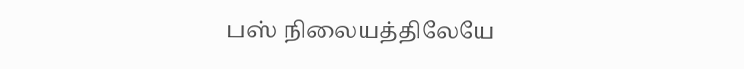பஸ் நிலையத்திலேயே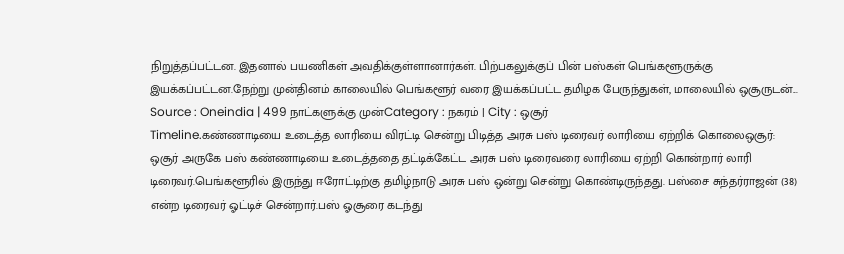நிறுத்தப்பட்டன. இதனால் பயணிகள் அவதிக்குள்ளானார்கள். பிற்பகலுக்குப் பின் பஸ்கள் பெங்களூருக்கு இயக்கப்பட்டன.நேற்று முன்தினம் காலையில் பெங்களூர் வரை இயக்கப்பட்ட தமிழக பேருந்துகள், மாலையில் ஒசூருடன்...
Source : Oneindia | 499 நாட்களுக்கு முன்Category : நகரம் | City : ஒசூர்
Timeline.கண்ணாடியை உடைத்த லாரியை விரட்டி சென்று பிடித்த அரசு பஸ் டிரைவர் லாரியை ஏற்றிக் கொலைஒசூர்: ஒசூர் அருகே பஸ் கண்ணாடியை உடைத்ததை தட்டிக்கேட்ட அரசு பஸ் டிரைவரை லாரியை ஏற்றி கொன்றார் லாரி டிரைவர்.பெங்களூரில் இருந்து ஈரோட்டிற்கு தமிழ்நாடு அரசு பஸ் ஒன்று சென்று கொண்டிருந்தது. பஸ்சை சுந்தர்ராஜன் (38) என்ற டிரைவர் ஓட்டிச் சென்றார்.பஸ் ஓசூரை கடந்து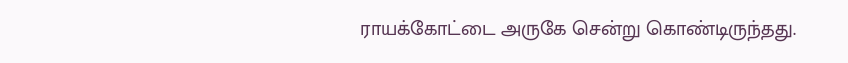ராயக்கோட்டை அருகே சென்று கொண்டிருந்தது.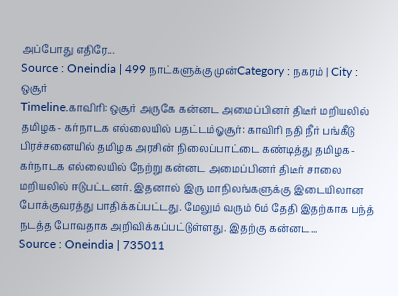அப்போது எதிரே...
Source : Oneindia | 499 நாட்களுக்கு முன்Category : நகரம் | City : ஒசூர்
Timeline.காவிரி: ஒசூர் அருகே கன்னட அமைப்பினர் திடீர் மறியலில் தமிழக- கர்நாடக எல்லையில் பதட்டம்ஓசூர்: காவிரி நதி நீர் பங்கீடு பிரச்சனையில் தமிழக அரசின் நிலைப்பாட்டை கண்டித்து தமிழக-கர்நாடக எல்லையில் நேற்று கன்னட அமைப்பினர் திடீர் சாலை மறியலில் ஈடுபட்டனர். இதனால் இரு மாநிலங்களுக்கு இடையிலான போக்குவரத்து பாதிக்கப்பட்டது. மேலும் வரும் 6ம் தேதி இதற்காக பந்த் நடத்த போவதாக அறிவிக்கப்பட்டுள்ளது. இதற்கு கன்னட...
Source : Oneindia | 735011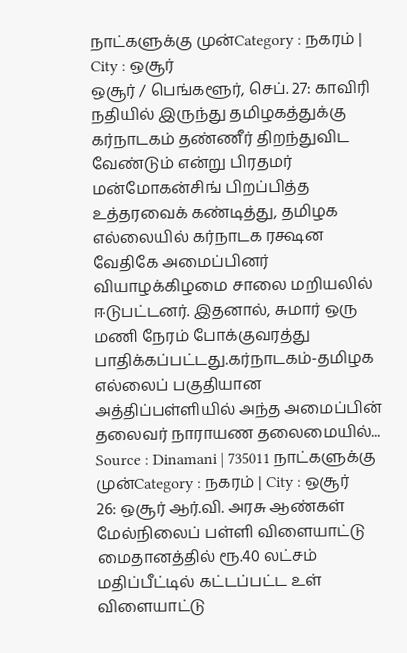நாட்களுக்கு முன்Category : நகரம் | City : ஒசூர்
ஒசூர் / பெங்களூர், செப். 27: காவிரி நதியில் இருந்து தமிழகத்துக்கு கர்நாடகம் தண்ணீர் திறந்துவிட வேண்டும் என்று பிரதமர் மன்மோகன்சிங் பிறப்பித்த உத்தரவைக் கண்டித்து, தமிழக எல்லையில் கர்நாடக ரக்ஷன வேதிகே அமைப்பினர் வியாழக்கிழமை சாலை மறியலில் ஈடுபட்டனர். இதனால், சுமார் ஒரு மணி நேரம் போக்குவரத்து பாதிக்கப்பட்டது.கர்நாடகம்-தமிழக எல்லைப் பகுதியான அத்திப்பள்ளியில் அந்த அமைப்பின் தலைவர் நாராயண தலைமையில்...
Source : Dinamani | 735011 நாட்களுக்கு முன்Category : நகரம் | City : ஒசூர்
26: ஒசூர் ஆர்.வி. அரசு ஆண்கள் மேல்நிலைப் பள்ளி விளையாட்டு மைதானத்தில் ரூ.40 லட்சம் மதிப்பீட்டில் கட்டப்பட்ட உள் விளையாட்டு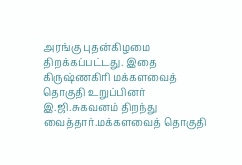அரங்கு புதன்கிழமை திறக்கப்பட்டது. இதை கிருஷ்ணகிரி மக்களவைத் தொகுதி உறுப்பினர் இ.ஜி.சுகவனம் திறந்து வைத்தார்.மக்களவைத் தொகுதி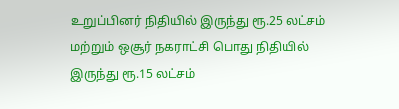உறுப்பினர் நிதியில் இருந்து ரூ.25 லட்சம் மற்றும் ஒசூர் நகராட்சி பொது நிதியில் இருந்து ரூ.15 லட்சம்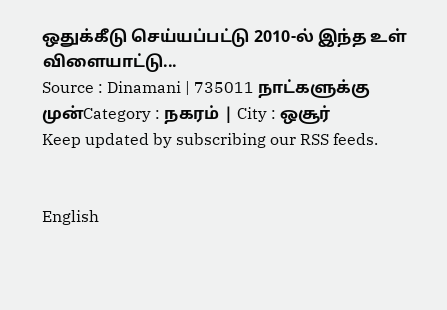ஒதுக்கீடு செய்யப்பட்டு 2010-ல் இந்த உள் விளையாட்டு...
Source : Dinamani | 735011 நாட்களுக்கு முன்Category : நகரம் | City : ஒசூர்
Keep updated by subscribing our RSS feeds.


English